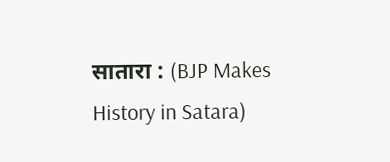सातारा : (BJP Makes History in Satara)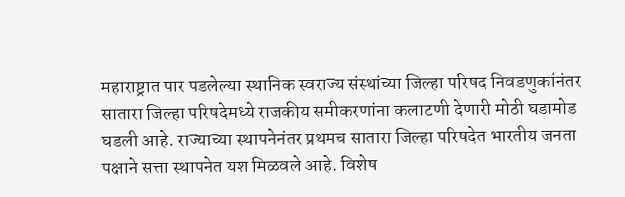महाराष्ट्रात पार पडलेल्या स्थानिक स्वराज्य संस्थांच्या जिल्हा परिषद निवडणुकांनंतर सातारा जिल्हा परिषदेमध्ये राजकीय समीकरणांना कलाटणी देणारी मोठी घडामोड घडली आहे. राज्याच्या स्थापनेनंतर प्रथमच सातारा जिल्हा परिषदेत भारतीय जनता पक्षाने सत्ता स्थापनेत यश मिळवले आहे. विशेष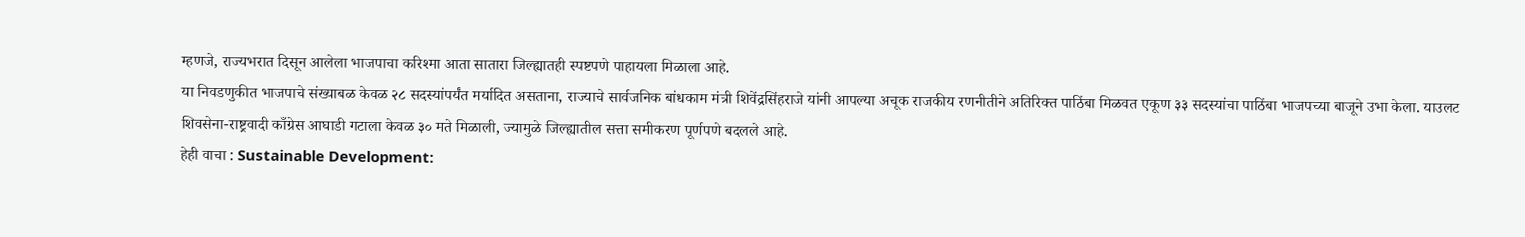म्हणजे, राज्यभरात दिसून आलेला भाजपाचा करिश्मा आता सातारा जिल्ह्यातही स्पष्टपणे पाहायला मिळाला आहे.
या निवडणुकीत भाजपाचे संख्याबळ केवळ २८ सदस्यांपर्यंत मर्यादित असताना, राज्याचे सार्वजनिक बांधकाम मंत्री शिवेंद्रसिंहराजे यांनी आपल्या अचूक राजकीय रणनीतीने अतिरिक्त पाठिंबा मिळवत एकूण ३३ सदस्यांचा पाठिंबा भाजपच्या बाजूने उभा केला. याउलट शिवसेना-राष्ट्रवादी काँग्रेस आघाडी गटाला केवळ ३० मते मिळाली, ज्यामुळे जिल्ह्यातील सत्ता समीकरण पूर्णपणे बदलले आहे.
हेही वाचा : Sustainable Development: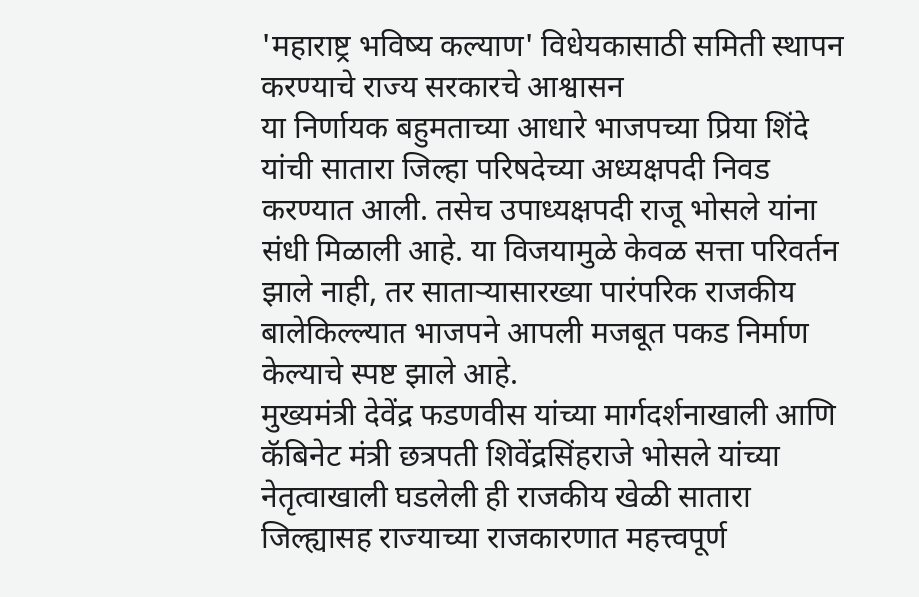'महाराष्ट्र भविष्य कल्याण' विधेयकासाठी समिती स्थापन करण्याचे राज्य सरकारचे आश्वासन
या निर्णायक बहुमताच्या आधारे भाजपच्या प्रिया शिंदे यांची सातारा जिल्हा परिषदेच्या अध्यक्षपदी निवड करण्यात आली. तसेच उपाध्यक्षपदी राजू भोसले यांना संधी मिळाली आहे. या विजयामुळे केवळ सत्ता परिवर्तन झाले नाही, तर साताऱ्यासारख्या पारंपरिक राजकीय बालेकिल्ल्यात भाजपने आपली मजबूत पकड निर्माण केल्याचे स्पष्ट झाले आहे.
मुख्यमंत्री देवेंद्र फडणवीस यांच्या मार्गदर्शनाखाली आणि कॅबिनेट मंत्री छत्रपती शिवेंद्रसिंहराजे भोसले यांच्या नेतृत्वाखाली घडलेली ही राजकीय खेळी सातारा जिल्ह्यासह राज्याच्या राजकारणात महत्त्वपूर्ण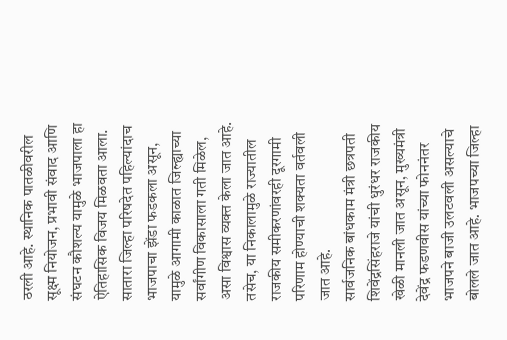ठरली आहे. स्थानिक पातळीवरील सूक्ष्म नियोजन, प्रभावी संवाद आणि संघटन कौशल्य यामुळे भाजपाला हा ऐतिहासिक विजय मिळवता आला. सातारा जिल्हा परिषदेत पहिल्यांदाच भाजपाचा झेंडा फडकला असून, यामुळे आगामी काळात जिल्ह्याच्या सर्वांगीण विकासाला गती मिळेल, असा विश्वास व्यक्त केला जात आहे. तसेच, या निकालामुळे राज्यातील राजकीय समीकरणांवरही दूरगामी परिणाम होण्याची शक्यता वर्तवली जात आहे.
सार्वजनिक बांधकाम मंत्री छत्रपती शिवेंद्रसिंहराजे यांची धुरंधर राजकीय खेळी मानली जात असून, मुख्यमंत्री देवेंद्र फडणवीस यांच्या फोननंतर भाजपने बाजी उलटवली असल्याचे बोलले जात आहे. भाजपच्या जिल्हा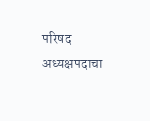परिषद अध्यक्षपदाचा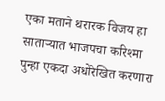एका मताने थरारक विजय हा साताऱ्यात भाजपचा करिश्मा पुन्हा एकदा अधोरेखित करणारा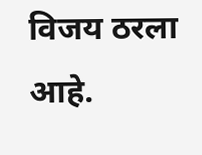विजय ठरला आहे.